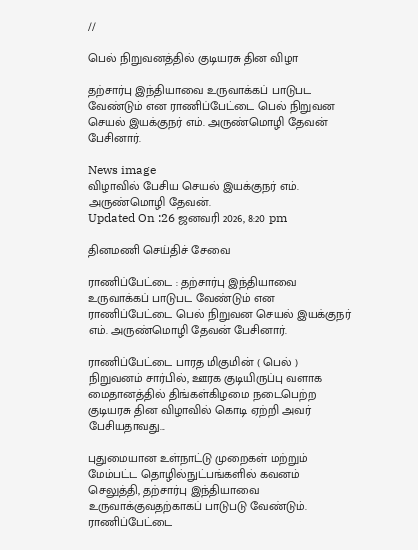//

பெல் நிறுவனத்தில் குடியரசு தின விழா

தற்சார்பு இந்தியாவை உருவாக்கப் பாடுபட வேண்டும் என ராணிப்பேட்டை பெல் நிறுவன செயல் இயக்குநர் எம். அருண்மொழி தேவன் பேசினார்.

News image
விழாவில் பேசிய செயல் இயக்குநர் எம். அருண்மொழி தேவன்.
Updated On :26 ஜனவரி 2026, 8:20 pm

தினமணி செய்திச் சேவை

ராணிப்பேட்டை : தற்சார்பு இந்தியாவை உருவாக்கப் பாடுபட வேண்டும் என ராணிப்பேட்டை பெல் நிறுவன செயல் இயக்குநர் எம். அருண்மொழி தேவன் பேசினார்.

ராணிப்பேட்டை பாரத மிகுமின் ( பெல் ) நிறுவனம் சார்பில், ஊரக குடியிருப்பு வளாக மைதானத்தில் திங்கள்கிழமை நடைபெற்ற குடியரசு தின விழாவில் கொடி ஏற்றி அவர் பேசியதாவது...

புதுமையான உள்நாட்டு முறைகள் மற்றும் மேம்பட்ட தொழில்நுட்பங்களில் கவனம் செலுத்தி, தற்சார்பு இந்தியாவை உருவாக்குவதற்காகப் பாடுபடு வேண்டும். ராணிப்பேட்டை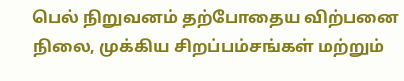பெல் நிறுவனம் தற்போதைய விற்பனை நிலை, முக்கிய சிறப்பம்சங்கள் மற்றும்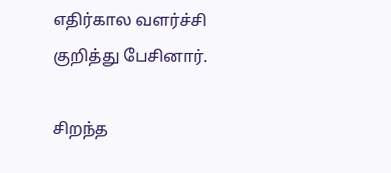எதிர்கால வளர்ச்சி குறித்து பேசினார்.

சிறந்த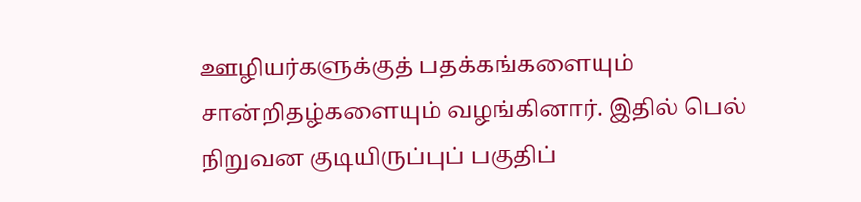ஊழியர்களுக்குத் பதக்கங்களையும் சான்றிதழ்களையும் வழங்கினார். இதில் பெல் நிறுவன குடியிருப்புப் பகுதிப்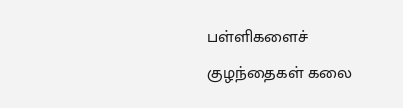பள்ளிகளைச் குழந்தைகள் கலை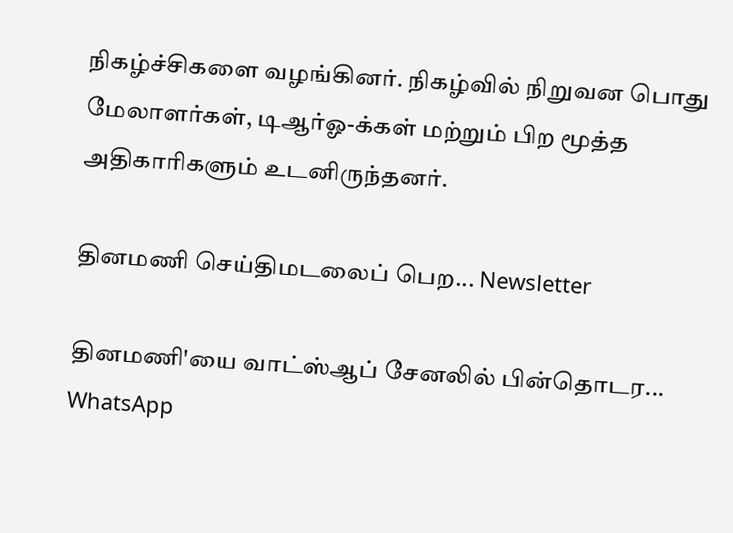நிகழ்ச்சிகளை வழங்கினர். நிகழ்வில் நிறுவன பொது மேலாளர்கள், டிஆர்ஓ-க்கள் மற்றும் பிற மூத்த அதிகாரிகளும் உடனிருந்தனர்.

தினமணி செய்திமடலைப் பெற... Newsletter

தினமணி'யை வாட்ஸ்ஆப் சேனலில் பின்தொடர... WhatsApp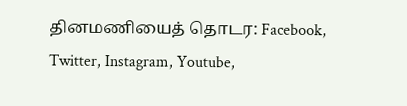தினமணியைத் தொடர: Facebook, Twitter, Instagram, Youtube,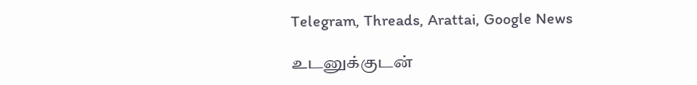Telegram, Threads, Arattai, Google News

உடனுக்குடன்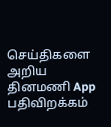செய்திகளை அறிய தினமணி App பதிவிறக்கம்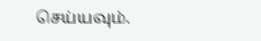செய்யவும்.